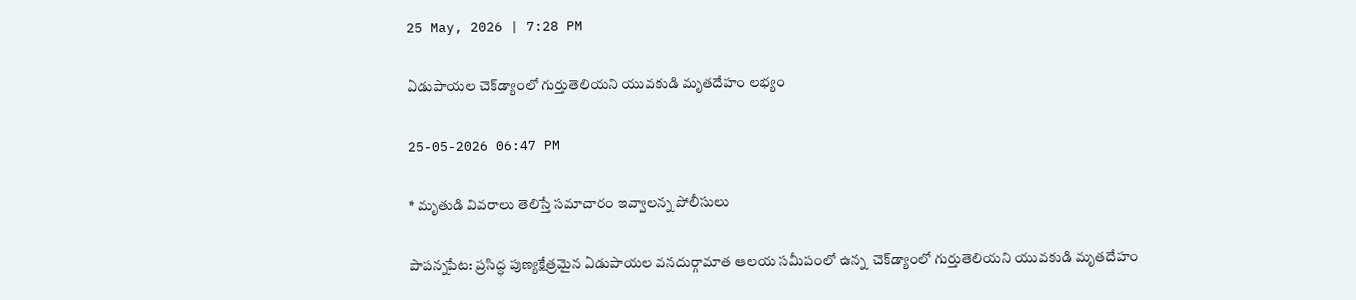25 May, 2026 | 7:28 PM

ఏడుపాయల చెక్‌డ్యాంలో గుర్తుతెలియని యువకుడి మృతదేహం లభ్యం

25-05-2026 06:47 PM

* మృతుడి వివరాలు తెలిస్తే సమాచారం ఇవ్వాలన్న పోలీసులు

పాపన్నపేట: ప్రసిద్ధ పుణ్యక్షేత్రమైన ఏడుపాయల వనదుర్గామాత ఆలయ సమీపంలో ఉన్న  చెక్‌డ్యాంలో గుర్తుతెలియని యువకుడి మృతదేహం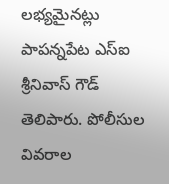లభ్యమైనట్లు పాపన్నపేట ఎస్‌ఐ శ్రీనివాస్ గౌడ్ తెలిపారు. పోలీసుల వివరాల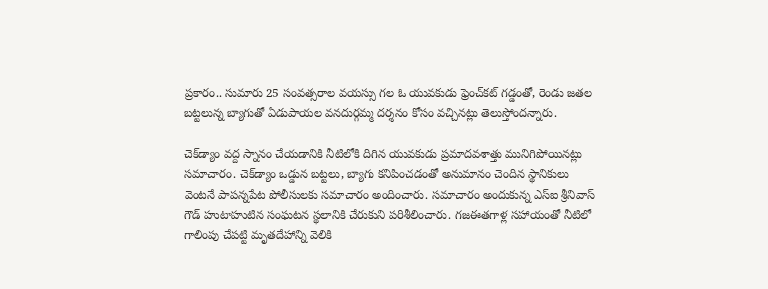ప్రకారం.. సుమారు 25 సంవత్సరాల వయస్సు గల ఓ యువకుడు ఫ్రెంచ్‌కట్ గడ్డంతో, రెండు జతల బట్టలున్న బ్యాగుతో ఏడుపాయల వనదుర్గమ్మ దర్శనం కోసం వచ్చినట్లు తెలుస్తోందన్నారు.

చెక్‌డ్యాం వద్ద స్నానం చేయడానికి నీటిలోకి దిగిన యువకుడు ప్రమాదవశాత్తు మునిగిపోయినట్లు సమాచారం. చెక్‌డ్యాం ఒడ్డున బట్టలు, బ్యాగు కనిపించడంతో అనుమానం చెందిన స్థానికులు వెంటనే పాపన్నపేట పోలీసులకు సమాచారం అందించారు. సమాచారం అందుకున్న ఎస్‌ఐ శ్రీనివాస్ గౌడ్ హుటాహుటిన సంఘటన స్థలానికి చేరుకుని పరిశీలించారు. గజఈతగాళ్ల సహాయంతో నీటిలో గాలింపు చేపట్టి మృతదేహాన్ని వెలికి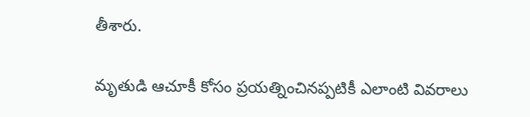తీశారు.

మృతుడి ఆచూకీ కోసం ప్రయత్నించినప్పటికీ ఎలాంటి వివరాలు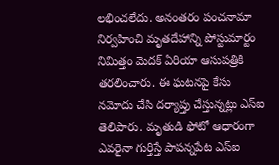లభించలేదు. అనంతరం పంచనామా నిర్వహించి మృతదేహాన్ని పోస్టుమార్టం నిమిత్తం మెదక్ ఏరియా ఆసుపత్రికి తరలించారు. ఈ ఘటనపై కేసు నమోదు చేసి దర్యాప్తు చేస్తున్నట్లు ఎస్‌ఐ తెలిపారు. మృతుడి ఫోటో ఆధారంగా ఎవరైనా గుర్తిస్తే పాపన్నపేట ఎస్‌ఐ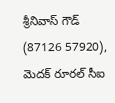శ్రీనివాస్ గౌడ్ (87126 57920), మెదక్ రూరల్ సీఐ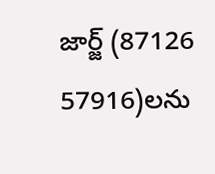జార్జ్ (87126 57916)లను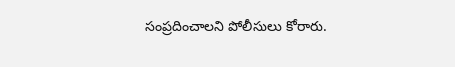సంప్రదించాలని పోలీసులు కోరారు.